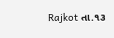Rajkot તા.૧૩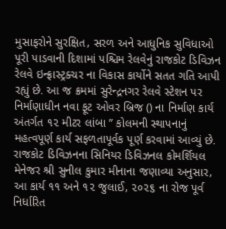મુસાફરોને સુરક્ષિત, સરળ અને આધુનિક સુવિધાઓ પૂરી પાડવાની દિશામાં પશ્ચિમ રેલવેનું રાજકોટ ડિવિઝન રેલવે ઇન્ફ્રાસ્ટ્રક્ચર ના વિકાસ કાર્યોને સતત ગતિ આપી રહ્યું છે. આ જ ક્રમમાં સુરેન્દ્રનગર રેલવે સ્ટેશન પર નિર્માણાધીન નવા ફૂટ ઓવર બ્રિજ () ના નિર્માણ કાર્ય અંતર્ગત ૧૨ મીટર લાંબા ’’ કોલમની સ્થાપનાનું મહત્વપૂર્ણ કાર્ય સફળતાપૂર્વક પૂર્ણ કરવામાં આવ્યું છે.
રાજકોટ ડિવિઝનના સિનિયર ડિવિઝનલ કોમર્શિયલ મેનેજર શ્રી સુનીલ કુમાર મીનાના જણાવ્યા અનુસાર, આ કાર્ય ૧૧ અને ૧૨ જુલાઈ, ૨૦૨૬ ના રોજ પૂર્વ નિર્ધારિત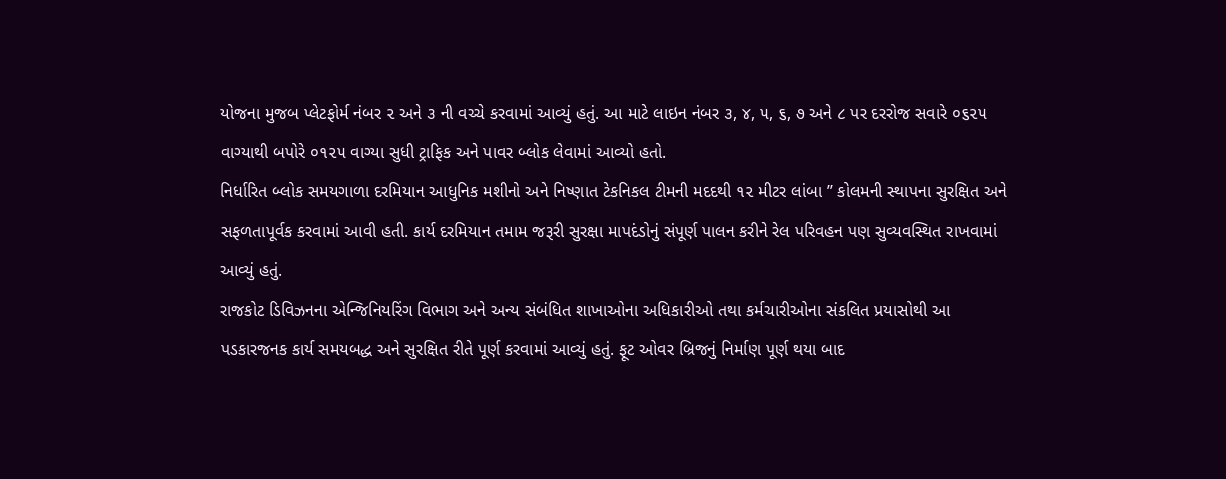યોજના મુજબ પ્લેટફોર્મ નંબર ૨ અને ૩ ની વચ્ચે કરવામાં આવ્યું હતું. આ માટે લાઇન નંબર ૩, ૪, ૫, ૬, ૭ અને ૮ પર દરરોજ સવારે ૦૬૨૫ વાગ્યાથી બપોરે ૦૧૨૫ વાગ્યા સુધી ટ્રાફિક અને પાવર બ્લોક લેવામાં આવ્યો હતો.
નિર્ધારિત બ્લોક સમયગાળા દરમિયાન આધુનિક મશીનો અને નિષ્ણાત ટેકનિકલ ટીમની મદદથી ૧૨ મીટર લાંબા ’’ કોલમની સ્થાપના સુરક્ષિત અને સફળતાપૂર્વક કરવામાં આવી હતી. કાર્ય દરમિયાન તમામ જરૂરી સુરક્ષા માપદંડોનું સંપૂર્ણ પાલન કરીને રેલ પરિવહન પણ સુવ્યવસ્થિત રાખવામાં આવ્યું હતું.
રાજકોટ ડિવિઝનના એન્જિનિયરિંગ વિભાગ અને અન્ય સંબંધિત શાખાઓના અધિકારીઓ તથા કર્મચારીઓના સંકલિત પ્રયાસોથી આ પડકારજનક કાર્ય સમયબદ્ધ અને સુરક્ષિત રીતે પૂર્ણ કરવામાં આવ્યું હતું. ફૂટ ઓવર બ્રિજનું નિર્માણ પૂર્ણ થયા બાદ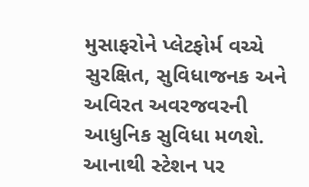મુસાફરોને પ્લેટફોર્મ વચ્ચે સુરક્ષિત, સુવિધાજનક અને અવિરત અવરજવરની આધુનિક સુવિધા મળશે. આનાથી સ્ટેશન પર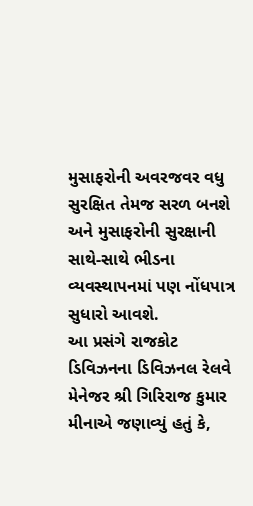મુસાફરોની અવરજવર વધુ સુરક્ષિત તેમજ સરળ બનશે અને મુસાફરોની સુરક્ષાની સાથે-સાથે ભીડના વ્યવસ્થાપનમાં પણ નોંધપાત્ર સુધારો આવશે.
આ પ્રસંગે રાજકોટ ડિવિઝનના ડિવિઝનલ રેલવે મેનેજર શ્રી ગિરિરાજ કુમાર મીનાએ જણાવ્યું હતું કે,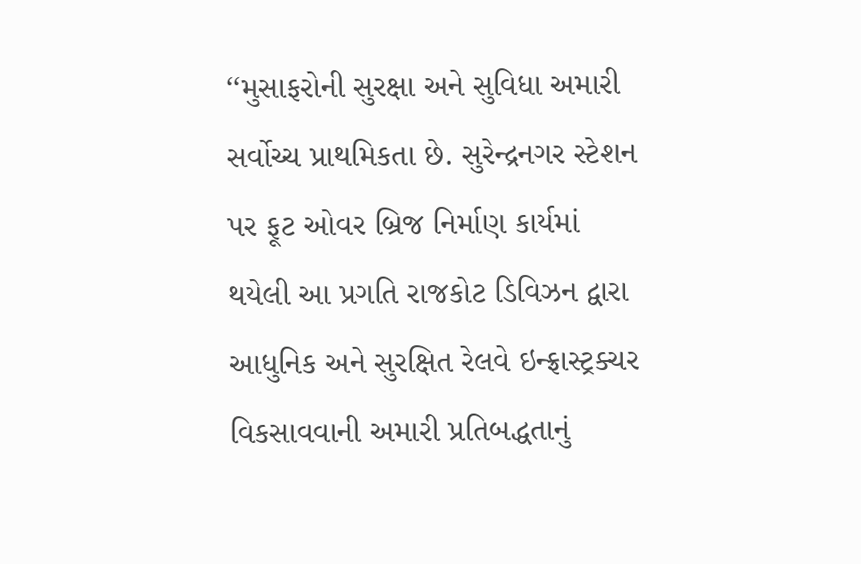‘‘મુસાફરોની સુરક્ષા અને સુવિધા અમારી સર્વોચ્ચ પ્રાથમિકતા છે. સુરેન્દ્રનગર સ્ટેશન પર ફૂટ ઓવર બ્રિજ નિર્માણ કાર્યમાં થયેલી આ પ્રગતિ રાજકોટ ડિવિઝન દ્વારા આધુનિક અને સુરક્ષિત રેલવે ઇન્ફ્રાસ્ટ્રક્ચર વિકસાવવાની અમારી પ્રતિબદ્ધતાનું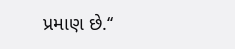પ્રમાણ છે.‘‘